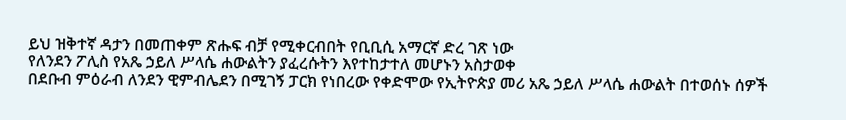ይህ ዝቅተኛ ዳታን በመጠቀም ጽሑፍ ብቻ የሚቀርብበት የቢቢሲ አማርኛ ድረ ገጽ ነው
የለንደን ፖሊስ የአጼ ኃይለ ሥላሴ ሐውልትን ያፈረሱትን እየተከታተለ መሆኑን አስታወቀ
በደቡብ ምዕራብ ለንደን ዊምብሌደን በሚገኝ ፓርክ የነበረው የቀድሞው የኢትዮጵያ መሪ አጼ ኃይለ ሥላሴ ሐውልት በተወሰኑ ሰዎች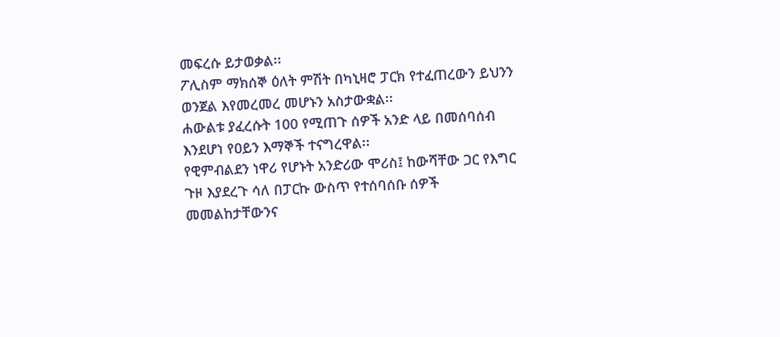መፍረሱ ይታወቃል፡፡
ፖሊስም ማክሰኞ ዕለት ምሽት በካኒዛሮ ፓርክ የተፈጠረውን ይህንን ወንጀል እየመረመረ መሆኑን አስታውቋል፡፡
ሐውልቱ ያፈረሱት 100 የሚጠጉ ሰዎች አንድ ላይ በመሰባሰብ እንደሆነ የዐይን እማኞች ተናግረዋል፡፡
የዊምብልደን ነዋሪ የሆኑት አንድሪው ሞሪስ፤ ከውሻቸው ጋር የእግር ጉዞ እያደረጉ ሳለ በፓርኩ ውስጥ የተሰባሰቡ ሰዎች መመልከታቸውንና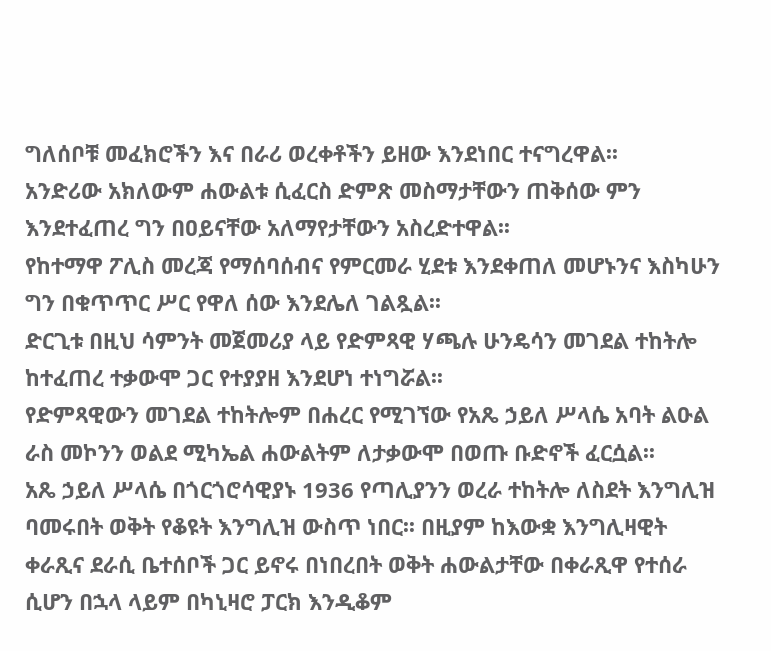ግለሰቦቹ መፈክሮችን እና በራሪ ወረቀቶችን ይዘው እንደነበር ተናግረዋል፡፡
አንድሪው አክለውም ሐውልቱ ሲፈርስ ድምጽ መስማታቸውን ጠቅሰው ምን እንደተፈጠረ ግን በዐይናቸው አለማየታቸውን አስረድተዋል፡፡
የከተማዋ ፖሊስ መረጃ የማሰባሰብና የምርመራ ሂደቱ እንደቀጠለ መሆኑንና እስካሁን ግን በቁጥጥር ሥር የዋለ ሰው እንደሌለ ገልጿል፡፡
ድርጊቱ በዚህ ሳምንት መጀመሪያ ላይ የድምጻዊ ሃጫሉ ሁንዴሳን መገደል ተከትሎ ከተፈጠረ ተቃውሞ ጋር የተያያዘ እንደሆነ ተነግሯል፡፡
የድምጻዊውን መገደል ተከትሎም በሐረር የሚገኘው የአጼ ኃይለ ሥላሴ አባት ልዑል ራስ መኮንን ወልደ ሚካኤል ሐውልትም ለታቃውሞ በወጡ ቡድኖች ፈርሷል፡፡
አጼ ኃይለ ሥላሴ በጎርጎሮሳዊያኑ 1936 የጣሊያንን ወረራ ተከትሎ ለስደት እንግሊዝ ባመሩበት ወቅት የቆዩት እንግሊዝ ውስጥ ነበር፡፡ በዚያም ከእውቋ እንግሊዛዊት ቀራጺና ደራሲ ቤተሰቦች ጋር ይኖሩ በነበረበት ወቅት ሐውልታቸው በቀራጺዋ የተሰራ ሲሆን በኋላ ላይም በካኒዛሮ ፓርክ እንዲቆም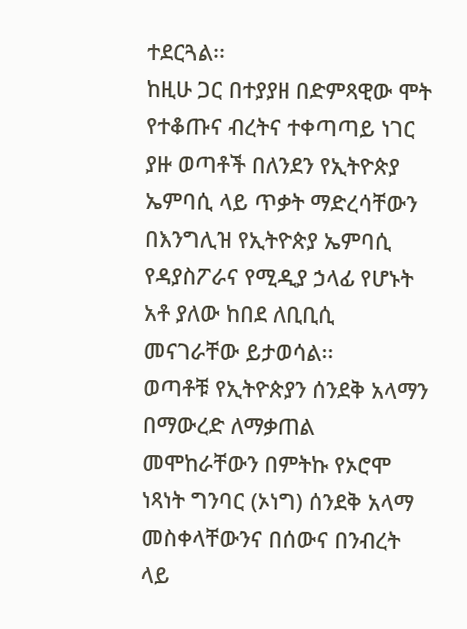ተደርጓል፡፡
ከዚሁ ጋር በተያያዘ በድምጻዊው ሞት የተቆጡና ብረትና ተቀጣጣይ ነገር ያዙ ወጣቶች በለንደን የኢትዮጵያ ኤምባሲ ላይ ጥቃት ማድረሳቸውን በእንግሊዝ የኢትዮጵያ ኤምባሲ የዳያስፖራና የሚዲያ ኃላፊ የሆኑት አቶ ያለው ከበደ ለቢቢሲ መናገራቸው ይታወሳል፡፡
ወጣቶቹ የኢትዮጵያን ሰንደቅ አላማን በማውረድ ለማቃጠል መሞከራቸውን በምትኩ የኦሮሞ ነጻነት ግንባር (ኦነግ) ሰንደቅ አላማ መስቀላቸውንና በሰውና በንብረት ላይ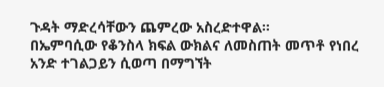ጉዳት ማድረሳቸውን ጨምረው አስረድተዋል።
በኤምባሲው የቆንስላ ክፍል ውክልና ለመስጠት መጥቶ የነበረ አንድ ተገልጋይን ሲወጣ በማግኘት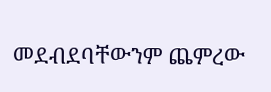መደብደባቸውንም ጨምረው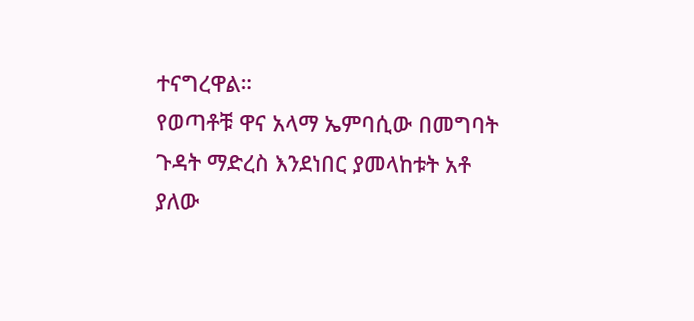ተናግረዋል።
የወጣቶቹ ዋና አላማ ኤምባሲው በመግባት ጉዳት ማድረስ እንደነበር ያመላከቱት አቶ ያለው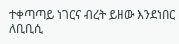ተቀጣጣይ ነገርና ብረት ይዘው እንደነበር ለቢቢሲ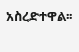አስረድተዋል፡፡